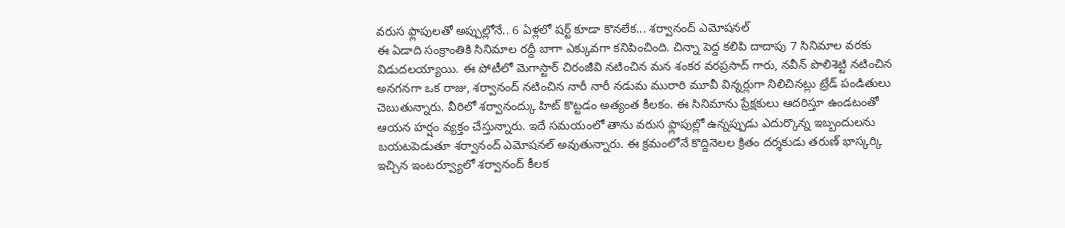వరుస ఫ్లాపులతో అప్పుల్లోనే.. 6 ఏళ్లలో షర్ట్ కూడా కొనలేక... శర్వానంద్ ఎమోషనల్
ఈ ఏడాది సంక్రాంతికి సినిమాల రద్దీ బాగా ఎక్కువగా కనిపించింది. చిన్నా పెద్ద కలిపి దాదాపు 7 సినిమాల వరకు విడుదలయ్యాయి. ఈ పోటీలో మెగాస్టార్ చిరంజీవి నటించిన మన శంకర వరప్రసాద్ గారు, నవీన్ పొలిశెట్టి నటించిన అనగనగా ఒక రాజు, శర్వానంద్ నటించిన నారీ నారీ నడుమ మురారి మూవీ విన్నర్లుగా నిలిచినట్లు ట్రేడ్ పండితులు చెబుతున్నారు. వీరిలో శర్వానంద్కు హిట్ కొట్టడం అత్యంత కీలకం. ఈ సినిమాను ప్రేక్షకులు ఆదరిస్తూ ఉండటంతో ఆయన హర్షం వ్యక్తం చేస్తున్నారు. ఇదే సమయంలో తాను వరుస ఫ్లాపుల్లో ఉన్నప్పుడు ఎదుర్కొన్న ఇబ్బందులను బయటపెడుతూ శర్వానంద్ ఎమోషనల్ అవుతున్నారు. ఈ క్రమంలోనే కొద్దినెలల క్రితం దర్శకుడు తరుణ్ భాస్కర్కి ఇచ్చిన ఇంటర్వ్యూలో శర్వానంద్ కీలక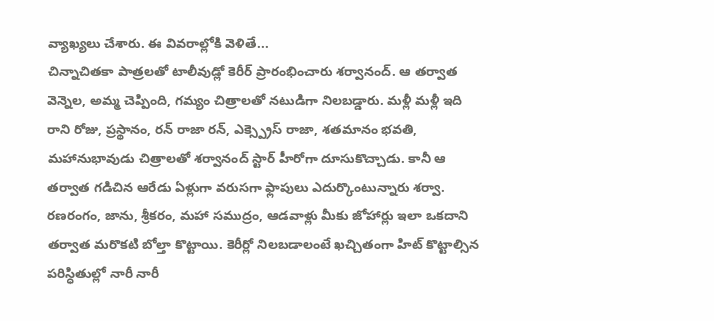వ్యాఖ్యలు చేశారు. ఈ వివరాల్లోకి వెళితే...
చిన్నాచితకా పాత్రలతో టాలీవుడ్లో కెరీర్ ప్రారంభించారు శర్వానంద్. ఆ తర్వాత వెన్నెల, అమ్మ చెప్పింది, గమ్యం చిత్రాలతో నటుడిగా నిలబడ్డారు. మళ్లీ మళ్లీ ఇది రాని రోజు, ప్రస్థానం, రన్ రాజా రన్, ఎక్స్ప్రెస్ రాజా, శతమానం భవతి, మహానుభావుడు చిత్రాలతో శర్వానంద్ స్టార్ హీరోగా దూసుకొచ్చాడు. కానీ ఆ తర్వాత గడిచిన ఆరేడు ఏళ్లుగా వరుసగా ఫ్లాపులు ఎదుర్కొంటున్నారు శర్వా. రణరంగం, జాను, శ్రీకరం, మహా సముద్రం, ఆడవాళ్లు మీకు జోహార్లు ఇలా ఒకదాని తర్వాత మరొకటి బోల్తా కొట్టాయి. కెరీర్లో నిలబడాలంటే ఖచ్చితంగా హిట్ కొట్టాల్సిన పరిస్ధితుల్లో నారీ నారీ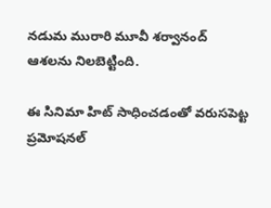నడుమ మురారి మూవీ శర్వానంద్ ఆశలను నిలబెట్టింది.

ఈ సినిమా హిట్ సాధించడంతో వరుసపెట్ట ప్రమోషనల్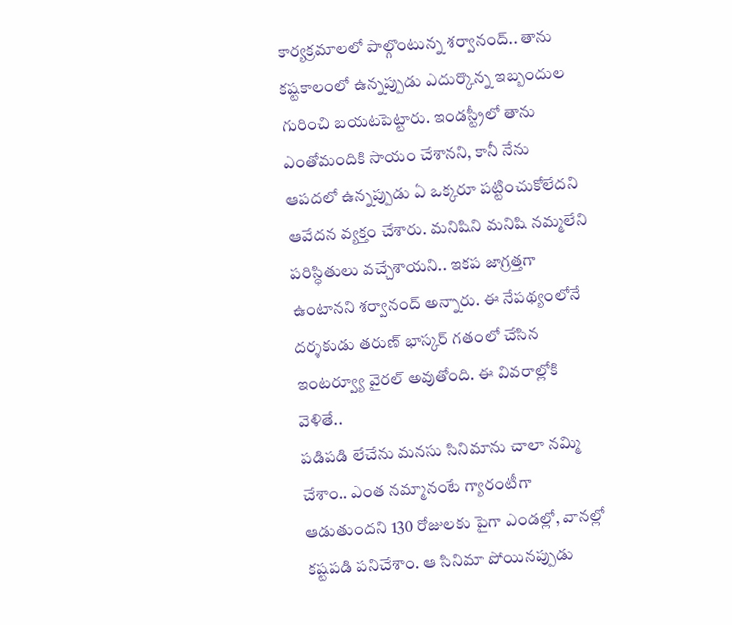కార్యక్రమాలలో పాల్గొంటున్న శర్వానంద్.. తాను కష్టకాలంలో ఉన్నప్పుడు ఎదుర్కొన్న ఇబ్బందుల గురించి బయటపెట్టారు. ఇండస్ట్రీలో తాను ఎంతోమందికి సాయం చేశానని, కానీ నేను ఆపదలో ఉన్నప్పుడు ఏ ఒక్కరూ పట్టించుకోలేదని ఆవేదన వ్యక్తం చేశారు. మనిషిని మనిషి నమ్మలేని పరిస్ధితులు వచ్చేశాయని.. ఇకప జాగ్రత్తగా ఉంటానని శర్వానంద్ అన్నారు. ఈ నేపథ్యంలోనే దర్శకుడు తరుణ్ భాస్కర్ గతంలో చేసిన ఇంటర్వ్యూ వైరల్ అవుతోంది. ఈ వివరాల్లోకి వెళితే..
పడిపడి లేచేను మనసు సినిమాను చాలా నమ్మి చేశాం.. ఎంత నమ్మానంటే గ్యారంటీగా ఆడుతుందని 130 రోజులకు పైగా ఎండల్లో, వానల్లో కష్టపడి పనిచేశాం. ఆ సినిమా పోయినప్పుడు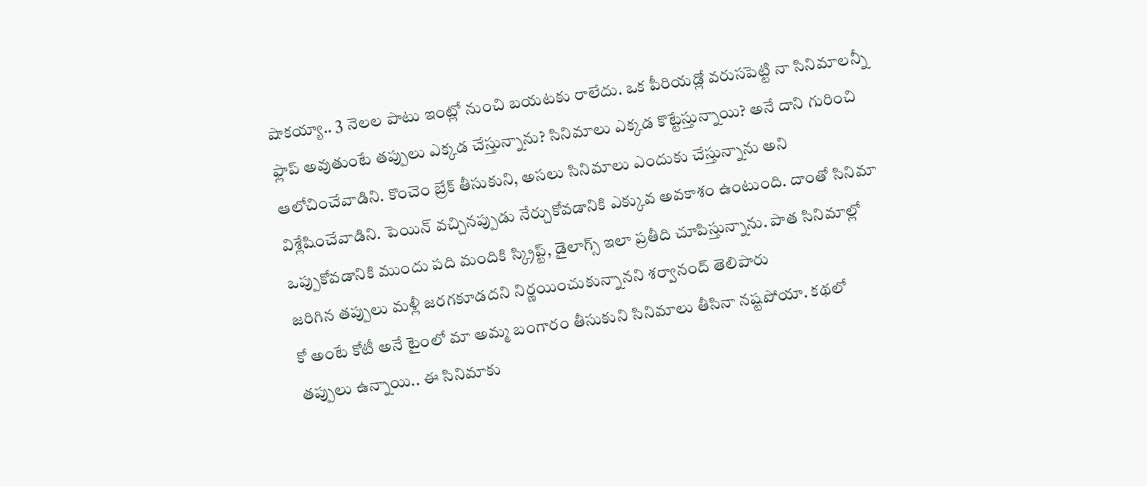షాకయ్యా.. 3 నెలల పాటు ఇంట్లో నుంచి బయటకు రాలేదు. ఒక పీరియడ్లో వరుసపెట్టి నా సినిమాలన్నీ ఫ్లాప్ అవుతుంటే తప్పులు ఎక్కడ చేస్తున్నాను? సినిమాలు ఎక్కడ కొట్టేస్తున్నాయి? అనే దాని గురించి ఆలోచించేవాడిని. కొంచెం బ్రేక్ తీసుకుని, అసలు సినిమాలు ఎందుకు చేస్తున్నాను అని విశ్లేషించేవాడిని. పెయిన్ వచ్చినప్పుడు నేర్చుకోవడానికి ఎక్కువ అవకాశం ఉంటుంది. దాంతో సినిమా ఒప్పుకోవడానికి ముందు పది మందికి స్క్రిప్ట్, డైలాగ్స్ ఇలా ప్రతీది చూపిస్తున్నాను. పాత సినిమాల్లో జరిగిన తప్పులు మళ్లీ జరగకూడదని నిర్ణయించుకున్నానని శర్వానంద్ తెలిపారు
కో అంటే కోటీ అనే టైంలో మా అమ్మ బంగారం తీసుకుని సినిమాలు తీసినా నష్టపోయా. కథలో తప్పులు ఉన్నాయి.. ఈ సినిమాకు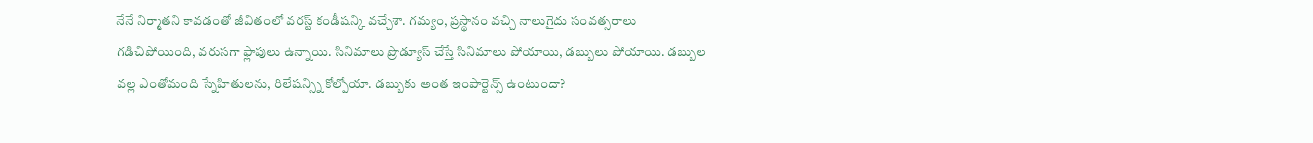నేనే నిర్మాతని కావడంతో జీవితంలో వరస్ట్ కండీషన్కి వచ్చేశా. గమ్యం, ప్రస్థానం వచ్చి నాలుగైదు సంవత్సరాలు గడిచిపోయింది, వరుసగా ఫ్లాపులు ఉన్నాయి. సినిమాలు ప్రొడ్యూస్ చేస్తే సినిమాలు పోయాయి, డబ్బులు పోయాయి. డబ్బుల వల్ల ఎంతోమంది స్నేహితులను, రిలేషన్స్ని కోల్పోయా. డబ్బుకు అంత ఇంపార్టెన్స్ ఉంటుందా?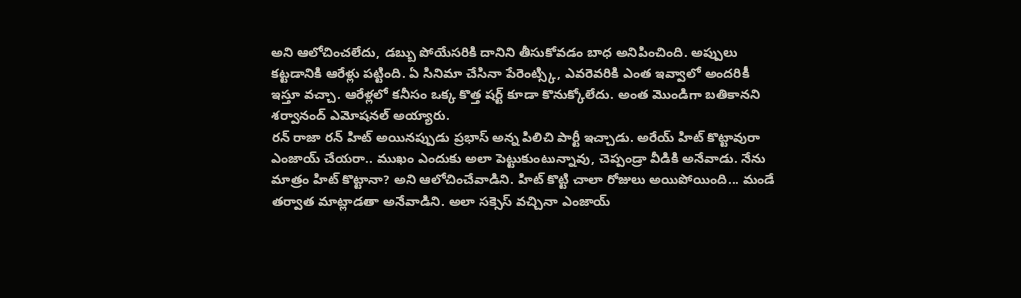అని ఆలోచించలేదు, డబ్బు పోయేసరికి దానిని తీసుకోవడం బాధ అనిపించింది. అప్పులు కట్టడానికి ఆరేళ్లు పట్టింది. ఏ సినిమా చేసినా పేరెంట్స్కి, ఎవరెవరికి ఎంత ఇవ్వాలో అందరికీ ఇస్తూ వచ్చా. ఆరేళ్లలో కనీసం ఒక్క కొత్త షర్ట్ కూడా కొనుక్కోలేదు. అంత మొండిగా బతికానని శర్వానంద్ ఎమోషనల్ అయ్యారు.
రన్ రాజా రన్ హిట్ అయినప్పుడు ప్రభాస్ అన్న పిలిచి పార్టీ ఇచ్చాడు. అరేయ్ హిట్ కొట్టావురా ఎంజాయ్ చేయరా.. ముఖం ఎందుకు అలా పెట్టుకుంటున్నావు, చెప్పండ్రా వీడికి అనేవాడు. నేను మాత్రం హిట్ కొట్టానా? అని ఆలోచించేవాడిని. హిట్ కొట్టి చాలా రోజులు అయిపోయింది... మండే తర్వాత మాట్లాడతా అనేవాడిని. అలా సక్సెస్ వచ్చినా ఎంజాయ్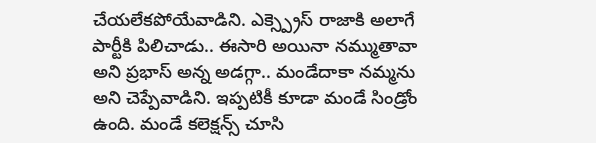చేయలేకపోయేవాడిని. ఎక్స్ప్రెస్ రాజాకి అలాగే పార్టీకి పిలిచాడు.. ఈసారి అయినా నమ్ముతావా అని ప్రభాస్ అన్న అడగ్గా.. మండేదాకా నమ్మను అని చెప్పేవాడిని. ఇప్పటికీ కూడా మండే సిండ్రోం ఉంది. మండే కలెక్షన్స్ చూసి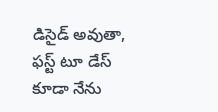డిసైడ్ అవుతా, ఫస్ట్ టూ డేస్ కూడా నేను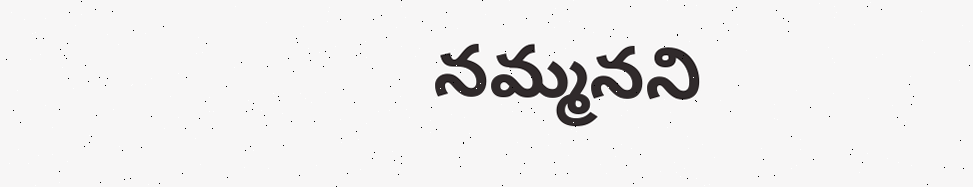నమ్మనని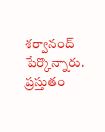శర్వానంద్ పేర్కొన్నారు. ప్రస్తుతం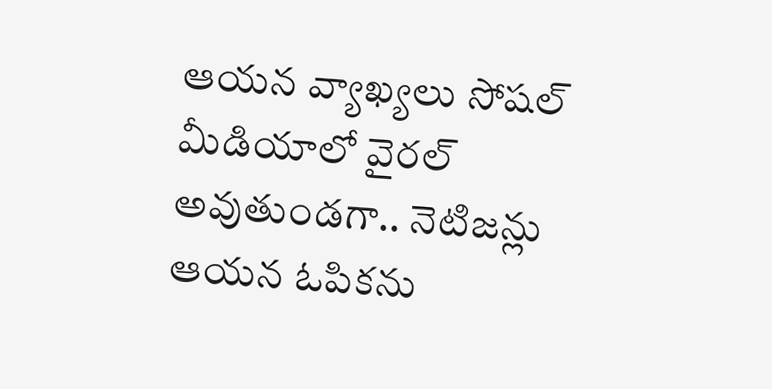ఆయన వ్యాఖ్యలు సోషల్ మీడియాలో వైరల్ అవుతుండగా.. నెటిజన్లు ఆయన ఓపికను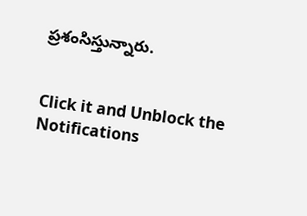ప్రశంసిస్తున్నారు.


Click it and Unblock the Notifications